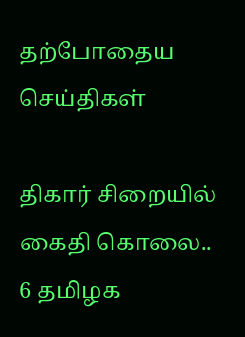தற்போதைய செய்திகள்

திகார் சிறையில் கைதி கொலை.. 6 தமிழக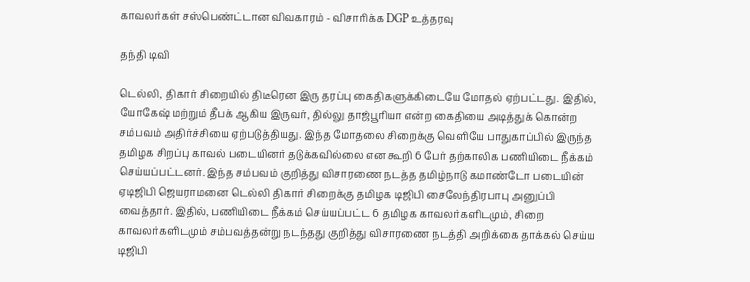காவலர்கள் சஸ்பெண்ட்டான விவகாரம் - விசாரிக்க DGP உத்தரவு

தந்தி டிவி

டெல்லி, திகார் சிறையில் திடீரென இரு தரப்பு கைதிகளுக்கிடையே மோதல் ஏற்பட்டது. இதில், யோகேஷ் மற்றும் தீபக் ஆகிய இருவர், தில்லு தாஜ்பூரியா என்ற கைதியை அடித்துக் கொன்ற சம்பவம் அதிர்ச்சியை ஏற்படுத்தியது. இந்த மோதலை சிறைக்கு வெளியே பாதுகாப்பில் இருந்த தமிழக சிறப்பு காவல் படையினர் தடுக்கவில்லை என கூறி 6 பேர் தற்காலிக பணியிடை நீக்கம் செய்யப்பட்டனர். இந்த சம்பவம் குறித்து விசாரணை நடத்த தமிழ்நாடு கமாண்டோ படையின் ஏடிஜிபி ஜெயராமனை டெல்லி திகார் சிறைக்கு தமிழக டிஜிபி சைலேந்திரபாபு அனுப்பி வைத்தார். இதில், பணியிடை நீக்கம் செய்யப்பட்ட 6 தமிழக காவலர்களிடமும், சிறை காவலர்களிடமும் சம்பவத்தன்று நடந்தது குறித்து விசாரணை நடத்தி அறிக்கை தாக்கல் செய்ய டிஜிபி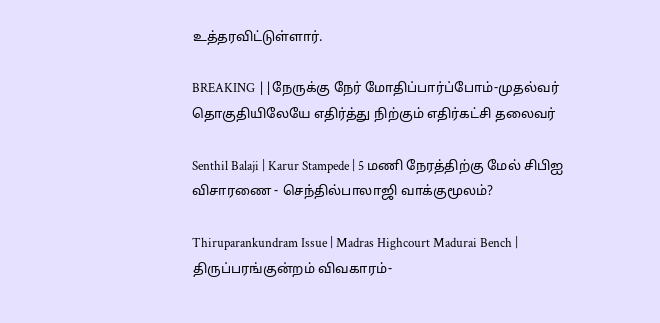உத்தரவிட்டுள்ளார்.

BREAKING ||நேருக்கு நேர் மோதிப்பார்ப்போம்-முதல்வர் தொகுதியிலேயே எதிர்த்து நிற்கும் எதிர்கட்சி தலைவர்

Senthil Balaji | Karur Stampede | 5 மணி நேரத்திற்கு மேல் சிபிஐ விசாரணை - செந்தில்பாலாஜி வாக்குமூலம்?

Thiruparankundram Issue | Madras Highcourt Madurai Bench | திருப்பரங்குன்றம் விவகாரம்-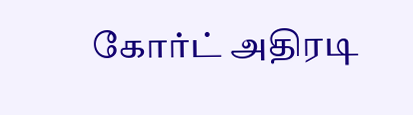கோர்ட் அதிரடி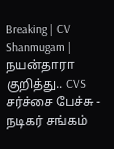Breaking | CV Shanmugam | நயன்தாரா குறித்து.. CVS சர்ச்சை பேச்சு - நடிகர் சங்கம்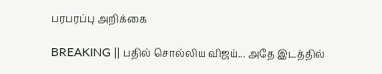பரபரப்பு அறிக்கை

BREAKING || பதில் சொல்லிய விஜய்... அதே இடத்தில்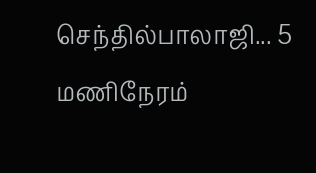செந்தில்பாலாஜி... 5 மணிநேரம்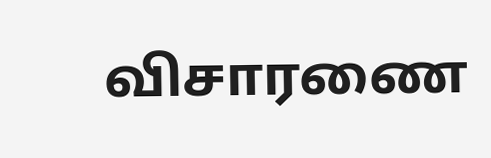விசாரணை